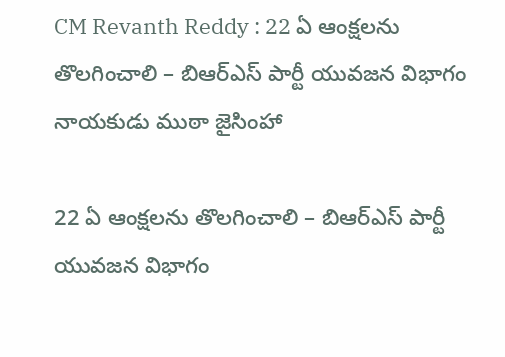CM Revanth Reddy : 22 ఏ ఆంక్షలను తొలగించాలి – బిఆర్ఎస్ పార్టీ యువ‌జ‌న విభాగం నాయ‌కుడు ముఠా జైసింహా

22 ఏ ఆంక్షలను తొలగించాలి – బిఆర్ఎస్ పార్టీ యువ‌జ‌న విభాగం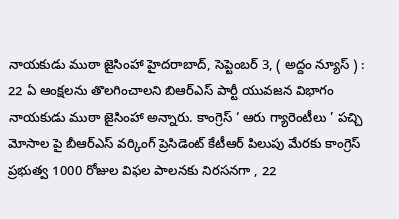నాయ‌కుడు ముఠా జైసింహా హైద‌రాబాద్‌, సెప్టెంబ‌ర్ 3, ( అద్దం న్యూస్ ) :  22 ఏ ఆంక్షలను తొలగించాలని బిఆర్ఎస్ పార్టీ యువ‌జ‌న విభాగం నాయ‌కుడు ముఠా జైసింహా అన్నారు. కాంగ్రెస్ ‘ ఆరు గ్యారెంటీలు ’ పచ్చి మోసాల పై బీఆర్‌ఎస్ వర్కింగ్ ప్రెసిడెంట్ కేటీఆర్ పిలుపు మేరకు కాంగ్రెస్ ప్రభుత్వ 1000 రోజుల విఫల పాలనకు నిరసనగా , 22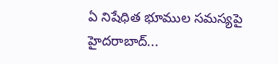ఏ నిషేధిత భూముల సమస్యపై హైద‌రాబాద్...